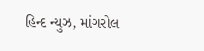હિન્દ ન્યુઝ, માંગરોલ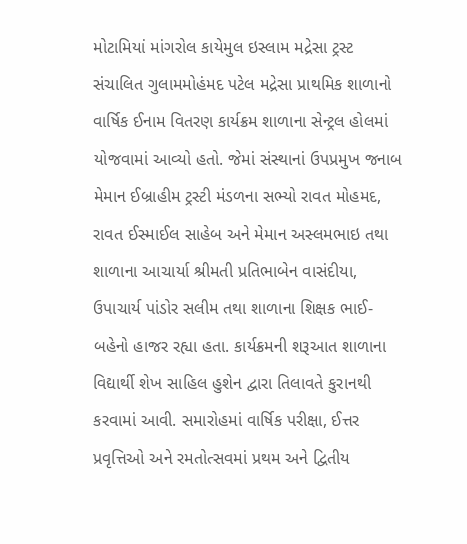મોટામિયાં માંગરોલ કાયેમુલ ઇસ્લામ મદ્રેસા ટ્રસ્ટ સંચાલિત ગુલામમોહંમદ પટેલ મદ્રેસા પ્રાથમિક શાળાનો વાર્ષિક ઈનામ વિતરણ કાર્યક્રમ શાળાના સેન્ટ્રલ હોલમાં યોજવામાં આવ્યો હતો. જેમાં સંસ્થાનાં ઉપપ્રમુખ જનાબ મેમાન ઈબ્રાહીમ ટ્રસ્ટી મંડળના સભ્યો રાવત મોહમદ, રાવત ઈસ્માઈલ સાહેબ અને મેમાન અસ્લમભાઇ તથા શાળાના આચાર્યા શ્રીમતી પ્રતિભાબેન વાસંદીયા, ઉપાચાર્ય પાંડોર સલીમ તથા શાળાના શિક્ષક ભાઈ-બહેનો હાજર રહ્યા હતા. કાર્યક્રમની શરૂઆત શાળાના વિદ્યાર્થી શેખ સાહિલ હુશેન દ્વારા તિલાવતે કુરાનથી કરવામાં આવી. સમારોહમાં વાર્ષિક પરીક્ષા, ઈત્તર પ્રવૃત્તિઓ અને રમતોત્સવમાં પ્રથમ અને દ્વિતીય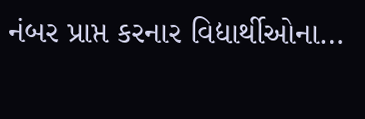નંબર પ્રાપ્ત કરનાર વિદ્યાર્થીઓના…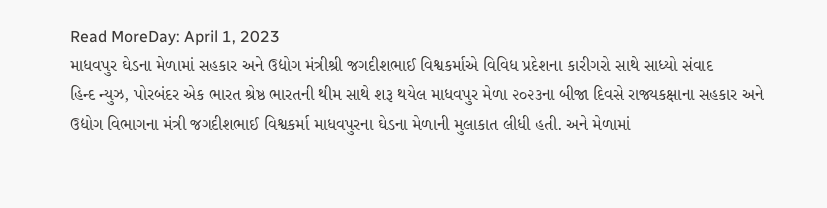Read MoreDay: April 1, 2023
માધવપુર ઘેડના મેળામાં સહકાર અને ઉદ્યોગ મંત્રીશ્રી જગદીશભાઈ વિશ્વકર્માએ વિવિધ પ્રદેશના કારીગરો સાથે સાધ્યો સંવાદ
હિન્દ ન્યુઝ, પોરબંદર એક ભારત શ્રેષ્ઠ ભારતની થીમ સાથે શરૂ થયેલ માધવપુર મેળા ૨૦૨૩ના બીજા દિવસે રાજ્યકક્ષાના સહકાર અને ઉદ્યોગ વિભાગના મંત્રી જગદીશભાઈ વિશ્વકર્મા માધવપુરના ઘેડના મેળાની મુલાકાત લીધી હતી. અને મેળામાં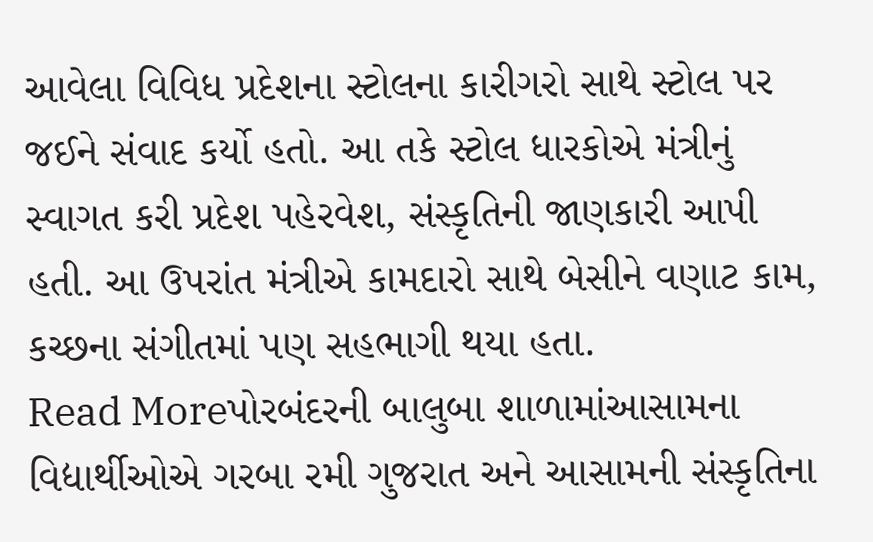આવેલા વિવિધ પ્રદેશના સ્ટોલના કારીગરો સાથે સ્ટોલ પર જઈને સંવાદ કર્યો હતો. આ તકે સ્ટોલ ધારકોએ મંત્રીનું સ્વાગત કરી પ્રદેશ પહેરવેશ, સંસ્કૃતિની જાણકારી આપી હતી. આ ઉપરાંત મંત્રીએ કામદારો સાથે બેસીને વણાટ કામ, કચ્છના સંગીતમાં પણ સહભાગી થયા હતા.
Read Moreપોરબંદરની બાલુબા શાળામાંઆસામના વિદ્યાર્થીઓએ ગરબા રમી ગુજરાત અને આસામની સંસ્કૃતિના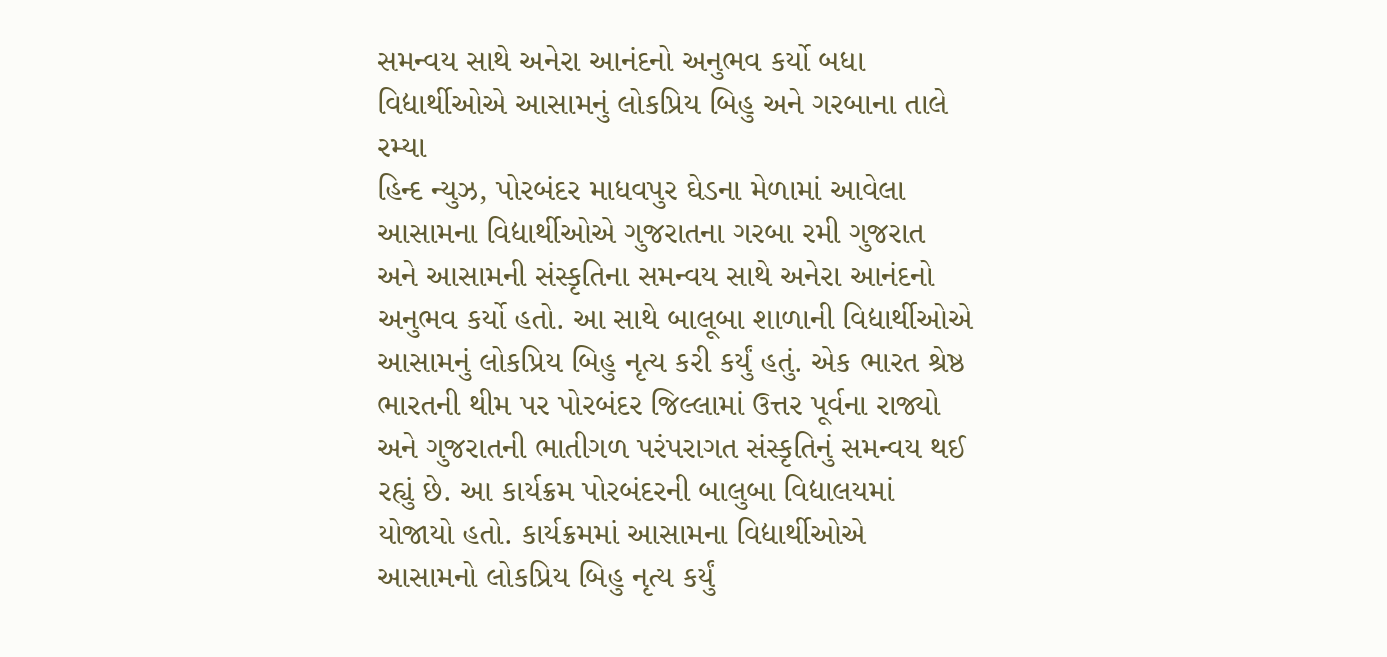સમન્વય સાથે અનેરા આનંદનો અનુભવ કર્યો બધા વિદ્યાર્થીઓએ આસામનું લોકપ્રિય બિહુ અને ગરબાના તાલે રમ્યા
હિન્દ ન્યુઝ, પોરબંદર માધવપુર ઘેડના મેળામાં આવેલા આસામના વિદ્યાર્થીઓએ ગુજરાતના ગરબા રમી ગુજરાત અને આસામની સંસ્કૃતિના સમન્વય સાથે અનેરા આનંદનો અનુભવ કર્યો હતો. આ સાથે બાલૂબા શાળાની વિદ્યાર્થીઓએ આસામનું લોકપ્રિય બિહુ નૃત્ય કરી કર્યું હતું. એક ભારત શ્રેષ્ઠ ભારતની થીમ પર પોરબંદર જિલ્લામાં ઉત્તર પૂર્વના રાજ્યો અને ગુજરાતની ભાતીગળ પરંપરાગત સંસ્કૃતિનું સમન્વય થઈ રહ્યું છે. આ કાર્યક્રમ પોરબંદરની બાલુબા વિદ્યાલયમાં યોજાયો હતો. કાર્યક્રમમાં આસામના વિદ્યાર્થીઓએ આસામનો લોકપ્રિય બિહુ નૃત્ય કર્યું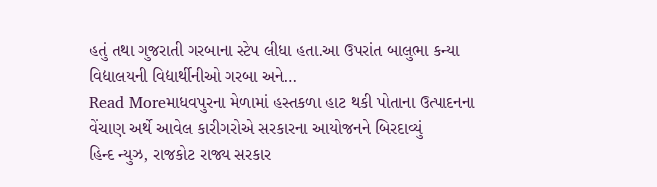હતું તથા ગુજરાતી ગરબાના સ્ટેપ લીધા હતા.આ ઉપરાંત બાલુભા કન્યા વિદ્યાલયની વિદ્યાર્થીનીઓ ગરબા અને…
Read Moreમાધવપુરના મેળામાં હસ્તકળા હાટ થકી પોતાના ઉત્પાદનના વેંચાણ અર્થે આવેલ કારીગરોએ સરકારના આયોજનને બિરદાવ્યું
હિન્દ ન્યુઝ, રાજકોટ રાજ્ય સરકાર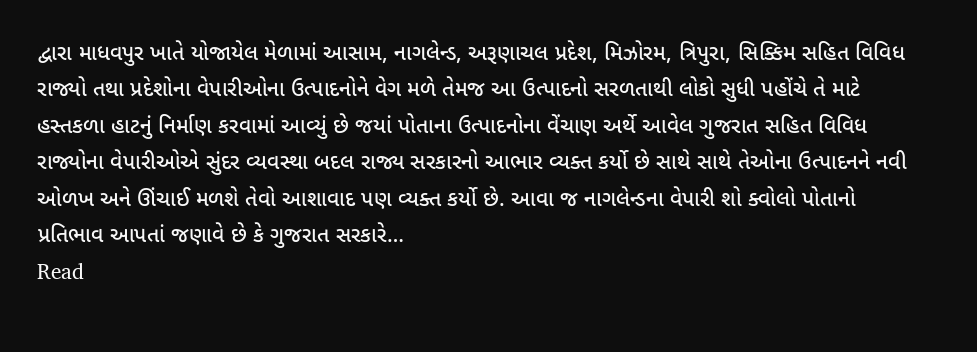દ્વારા માધવપુર ખાતે યોજાયેલ મેળામાં આસામ, નાગલેન્ડ, અરૂણાચલ પ્રદેશ, મિઝોરમ, ત્રિપુરા, સિક્કિમ સહિત વિવિધ રાજ્યો તથા પ્રદેશોના વેપારીઓના ઉત્પાદનોને વેગ મળે તેમજ આ ઉત્પાદનો સરળતાથી લોકો સુધી પહોંચે તે માટે હસ્તકળા હાટનું નિર્માણ કરવામાં આવ્યું છે જયાં પોતાના ઉત્પાદનોના વેંચાણ અર્થે આવેલ ગુજરાત સહિત વિવિધ રાજ્યોના વેપારીઓએ સુંદર વ્યવસ્થા બદલ રાજ્ય સરકારનો આભાર વ્યક્ત કર્યો છે સાથે સાથે તેઓના ઉત્પાદનને નવી ઓળખ અને ઊંચાઈ મળશે તેવો આશાવાદ પણ વ્યક્ત કર્યો છે. આવા જ નાગલેન્ડના વેપારી શો ક્વોલો પોતાનો પ્રતિભાવ આપતાં જણાવે છે કે ગુજરાત સરકારે…
Read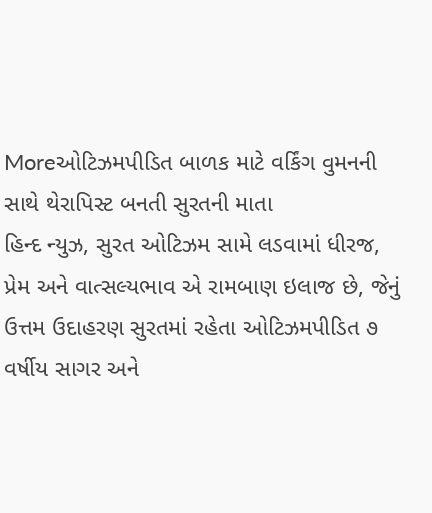Moreઓટિઝમપીડિત બાળક માટે વર્કિંગ વુમનની સાથે થેરાપિસ્ટ બનતી સુરતની માતા
હિન્દ ન્યુઝ, સુરત ઓટિઝમ સામે લડવામાં ધીરજ, પ્રેમ અને વાત્સલ્યભાવ એ રામબાણ ઇલાજ છે, જેનું ઉત્તમ ઉદાહરણ સુરતમાં રહેતા ઓટિઝમપીડિત ૭ વર્ષીય સાગર અને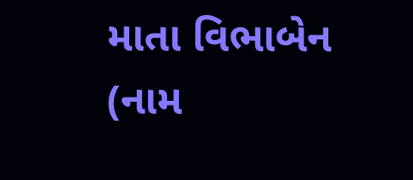માતા વિભાબેન (નામ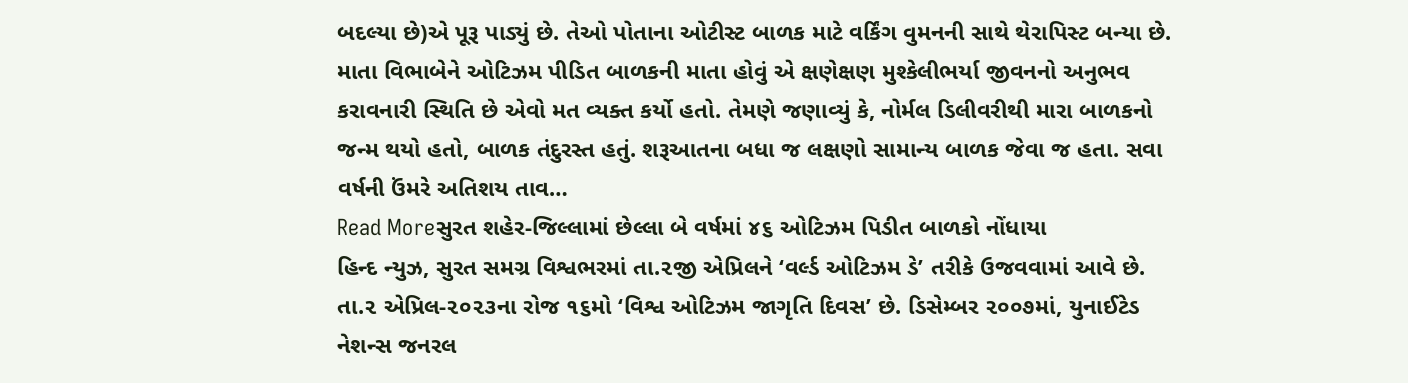બદલ્યા છે)એ પૂરૂ પાડ્યું છે. તેઓ પોતાના ઓટીસ્ટ બાળક માટે વર્કિંગ વુમનની સાથે થેરાપિસ્ટ બન્યા છે. માતા વિભાબેને ઓટિઝમ પીડિત બાળકની માતા હોવું એ ક્ષણેક્ષણ મુશ્કેલીભર્યા જીવનનો અનુભવ કરાવનારી સ્થિતિ છે એવો મત વ્યક્ત કર્યો હતો. તેમણે જણાવ્યું કે, નોર્મલ ડિલીવરીથી મારા બાળકનો જન્મ થયો હતો, બાળક તંદુરસ્ત હતું. શરૂઆતના બધા જ લક્ષણો સામાન્ય બાળક જેવા જ હતા. સવા વર્ષની ઉંમરે અતિશય તાવ…
Read Moreસુરત શહેર-જિલ્લામાં છેલ્લા બે વર્ષમાં ૪૬ ઓટિઝમ પિડીત બાળકો નોંધાયા
હિન્દ ન્યુઝ, સુરત સમગ્ર વિશ્વભરમાં તા.૨જી એપ્રિલને ‘વર્લ્ડ ઓટિઝમ ડે’ તરીકે ઉજવવામાં આવે છે. તા.૨ એપ્રિલ-૨૦૨૩ના રોજ ૧૬મો ‘વિશ્વ ઓટિઝમ જાગૃતિ દિવસ’ છે. ડિસેમ્બર ૨૦૦૭માં, યુનાઈટેડ નેશન્સ જનરલ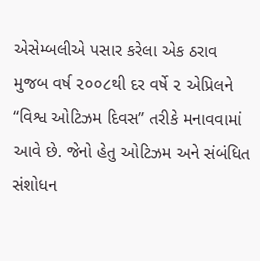એસેમ્બલીએ પસાર કરેલા એક ઠરાવ મુજબ વર્ષ ૨૦૦૮થી દર વર્ષે ૨ એપ્રિલને “વિશ્વ ઓટિઝમ દિવસ” તરીકે મનાવવામાં આવે છે. જેનો હેતુ ઓટિઝમ અને સંબંધિત સંશોધન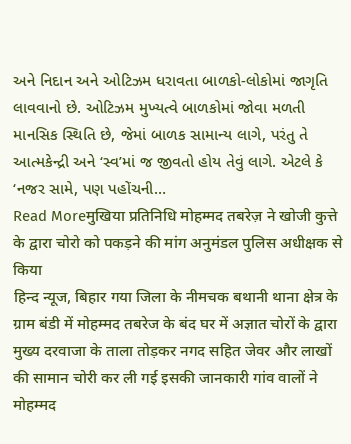અને નિદાન અને ઓટિઝમ ધરાવતા બાળકો-લોકોમાં જાગૃતિ લાવવાનો છે. ઓટિઝમ મુખ્યત્વે બાળકોમાં જોવા મળતી માનસિક સ્થિતિ છે, જેમાં બાળક સામાન્ય લાગે, પરંતુ તે આત્મકેન્દ્રી અને ‘સ્વ’માં જ જીવતો હોય તેવું લાગે. એટલે કે ‘નજર સામે, પણ પહોંચની…
Read Moreमुखिया प्रतिनिधि मोहम्मद तबरेज़ ने खोजी कुत्ते के द्वारा चोरो को पकड़ने की मांग अनुमंडल पुलिस अधीक्षक से किया
हिन्द न्यूज, बिहार गया जिला के नीमचक बथानी थाना क्षेत्र के ग्राम बंडी में मोहम्मद तबरेज के बंद घर में अज्ञात चोरों के द्वारा मुख्य दरवाजा के ताला तोड़कर नगद सहित जेवर और लाखों की सामान चोरी कर ली गई इसकी जानकारी गांव वालों ने मोहम्मद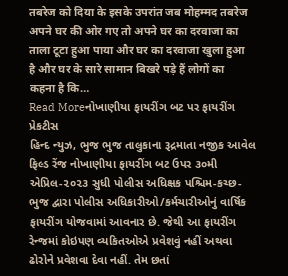तबरेज को दिया के इसके उपरांत जब मोहम्मद तबरेज अपने घर की ओर गए तो अपने घर का दरवाजा का ताला टूटा हुआ पाया और घर का दरवाजा खुला हुआ है और घर के सारे सामान बिखरे पड़े हैं लोगों का कहना है कि…
Read Moreનોખાણીયા ફાયરીંગ બટ પર ફાયરીંગ પ્રેકટીસ
હિન્દ ન્યુઝ, ભુજ ભુજ તાલુકાના રૂદ્રમાતા નજીક આવેલ ફિલ્ડ રેંજ નોખાણીયા ફાયરીંગ બટ ઉપર ૩૦મી એપ્રિલ-૨૦૨૩ સુધી પોલીસ અધિક્ષક પશ્ચિમ-કચ્છ-ભુજ દ્વારા પોલીસ અધિકારીઓ/કર્મચારીઓનું વાર્ષિક ફાયરીંગ યોજવામાં આવનાર છે. જેથી આ ફાયરીંગ રેન્જમાં કોઇપણ વ્યકિતઓએ પ્રવેશવું નહીં અથવા ઢોરોને પ્રવેશવા દેવા નહીં. તેમ છતાં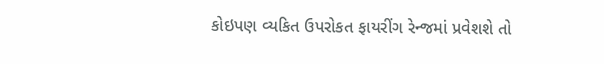કોઇપણ વ્યકિત ઉપરોકત ફાયરીંગ રેન્જમાં પ્રવેશશે તો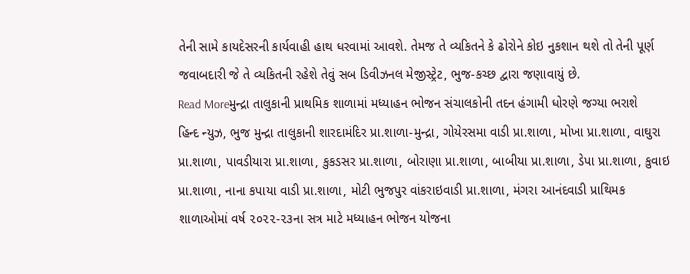તેની સામે કાયદેસરની કાર્યવાહી હાથ ધરવામાં આવશે. તેમજ તે વ્યકિતને કે ઢોરોને કોઇ નુકશાન થશે તો તેની પૂર્ણ જવાબદારી જે તે વ્યકિતની રહેશે તેવું સબ ડિવીઝનલ મેજીસ્ટ્રેટ, ભુજ-કચ્છ દ્વારા જણાવાયું છે.
Read Moreમુન્દ્રા તાલુકાની પ્રાથમિક શાળામાં મધ્યાહન ભોજન સંચાલકોની તદન હંગામી ધોરણે જગ્યા ભરાશે
હિન્દ ન્યુઝ, ભુજ મુન્દ્રા તાલુકાની શારદામંદિર પ્રા.શાળા-મુન્દ્રા, ગોયેરસમા વાડી પ્રા.શાળા, મોખા પ્રા.શાળા, વાઘુરા પ્રા.શાળા, પાવડીયારા પ્રા.શાળા, કુકડસર પ્રા.શાળા, બોરાણા પ્રા.શાળા, બાબીયા પ્રા.શાળા, ડેપા પ્રા.શાળા, કુવાઇ પ્રા.શાળા, નાના કપાયા વાડી પ્રા.શાળા, મોટી ભુજપુર વાંકરાઇવાડી પ્રા.શાળા, મંગરા આનંદવાડી પ્રાથિમક શાળાઓમાં વર્ષ ૨૦૨૨-૨૩ના સત્ર માટે મધ્યાહન ભોજન યોજના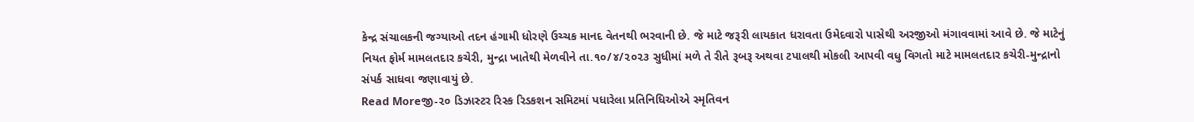કેન્દ્ર સંચાલકની જગ્યાઓ તદન હંગામી ધોરણે ઉચ્ચક માનદ વેતનથી ભરવાની છે. જે માટે જરૂરી લાયકાત ધરાવતા ઉમેદવારો પાસેથી અરજીઓ મંગાવવામાં આવે છે. જે માટેનું નિયત ફોર્મ મામલતદાર કચેરી, મુન્દ્રા ખાતેથી મેળવીને તા.૧૦/૪/૨૦૨૩ સુધીમાં મળે તે રીતે રૂબરૂ અથવા ટપાલથી મોકલી આપવી વધુ વિગતો માટે મામલતદાર કચેરી-મુન્દ્રાનો સંપર્ક સાધવા જણાવાયું છે.
Read Moreજી-૨૦ ડિઝાસ્ટર રિસ્ક રિડકશન સમિટમાં પધારેલા પ્રતિનિધિઓએ સ્મૃતિવન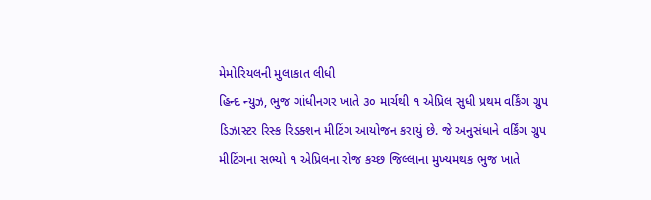મેમોરિયલની મુલાકાત લીધી
હિન્દ ન્યુઝ, ભુજ ગાંધીનગર ખાતે ૩૦ માર્ચથી ૧ એપ્રિલ સુધી પ્રથમ વર્કિંગ ગ્રુપ ડિઝાસ્ટર રિસ્ક રિડક્શન મીટિંગ આયોજન કરાયું છે. જે અનુસંધાને વર્કિંગ ગ્રુપ મીટિંગના સભ્યો ૧ એપ્રિલના રોજ કચ્છ જિલ્લાના મુખ્યમથક ભુજ ખાતે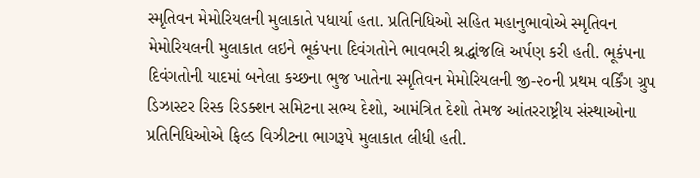સ્મૃતિવન મેમોરિયલની મુલાકાતે પધાર્યા હતા. પ્રતિનિધિઓ સહિત મહાનુભાવોએ સ્મૃતિવન મેમોરિયલની મુલાકાત લઇને ભૂકંપના દિવંગતોને ભાવભરી શ્રદ્ધાંજલિ અર્પણ કરી હતી. ભૂકંપના દિવંગતોની યાદમાં બનેલા કચ્છના ભુજ ખાતેના સ્મૃતિવન મેમોરિયલની જી-૨૦ની પ્રથમ વર્કિંગ ગ્રુપ ડિઝાસ્ટર રિસ્ક રિડક્શન સમિટના સભ્ય દેશો, આમંત્રિત દેશો તેમજ આંતરરાષ્ટ્રીય સંસ્થાઓના પ્રતિનિધિઓએ ફિલ્ડ વિઝીટના ભાગરૂપે મુલાકાત લીધી હતી.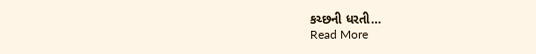કચ્છની ધરતી…
Read More